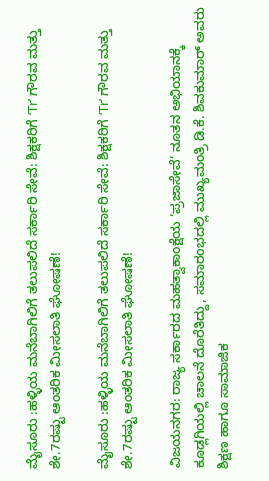ಮೈಸೂರು :ಹಳ್ಳಿಯ ಮನೆಬಾಗಿಲಿಗೆ ತಲುಪಲಿದೆ ಸರ್ಕಾರಿ ಸೇವೆ: ಶಿಕ್ಷಕರಿಗೆ ‘Tr’ ಗೌರವ ಮತ್ತು ಶೇ.7ರಷ್ಟು ಆಂತರಿಕ ಮೀಸಲಾತಿ ಘೋಷಣೆ!

ಮೈಸೂರು :ಹಳ್ಳಿಯ ಮನೆಬಾಗಿಲಿಗೆ ತಲುಪಲಿದೆ ಸರ್ಕಾರಿ ಸೇವೆ: ಶಿಕ್ಷಕರಿಗೆ ‘Tr’ ಗೌರವ ಮತ್ತು ಶೇ.7ರಷ್ಟು ಆಂತರಿಕ ಮೀಸಲಾತಿ ಘೋಷಣೆ!

ವಿಜಯನಗರ: ರಾಜ್ಯ ಸರ್ಕಾರದ ಮಹತ್ವಾಕಾಂಕ್ಷೆಯ ‘ಪ್ರಜಾಸೇವೆ’ ನೂತನ ಅಭಿಯಾನಕ್ಕೆ ಕೂಡ್ಲಗಿಯಲ್ಲಿ ಚಾಲನೆ ದೊರೆತಿದ್ದು, ಸಮಾರಂಭದಲ್ಲಿ ಮುಖ್ಯಮಂತ್ರಿ ಡಿ.ಕೆ. ಶಿವಕುಮಾರ್ ಅವರು ಶಿಕ್ಷಣ ಹಾಗೂ ಸಾಮಾಜಿಕ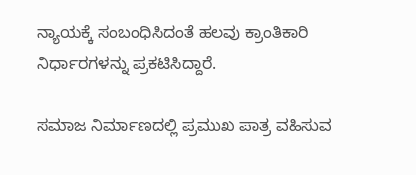ನ್ಯಾಯಕ್ಕೆ ಸಂಬಂಧಿಸಿದಂತೆ ಹಲವು ಕ್ರಾಂತಿಕಾರಿ ನಿರ್ಧಾರಗಳನ್ನು ಪ್ರಕಟಿಸಿದ್ದಾರೆ.

ಸಮಾಜ ನಿರ್ಮಾಣದಲ್ಲಿ ಪ್ರಮುಖ ಪಾತ್ರ ವಹಿಸುವ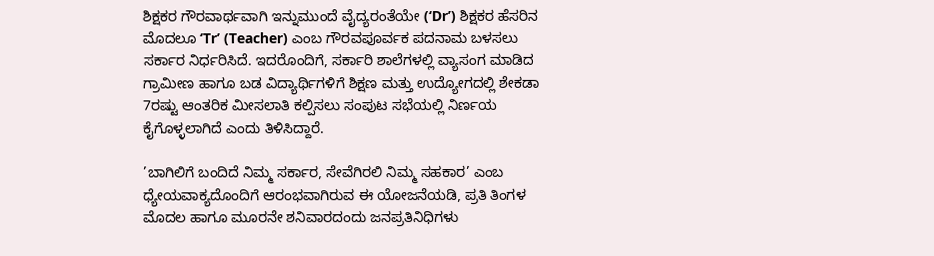ಶಿಕ್ಷಕರ ಗೌರವಾರ್ಥವಾಗಿ ಇನ್ನುಮುಂದೆ ವೈದ್ಯರಂತೆಯೇ (‘Dr’) ಶಿಕ್ಷಕರ ಹೆಸರಿನ ಮೊದಲೂ ‘Tr’ (Teacher) ಎಂಬ ಗೌರವಪೂರ್ವಕ ಪದನಾಮ ಬಳಸಲು ಸರ್ಕಾರ ನಿರ್ಧರಿಸಿದೆ. ಇದರೊಂದಿಗೆ, ಸರ್ಕಾರಿ ಶಾಲೆಗಳಲ್ಲಿ ವ್ಯಾಸಂಗ ಮಾಡಿದ ಗ್ರಾಮೀಣ ಹಾಗೂ ಬಡ ವಿದ್ಯಾರ್ಥಿಗಳಿಗೆ ಶಿಕ್ಷಣ ಮತ್ತು ಉದ್ಯೋಗದಲ್ಲಿ ಶೇಕಡಾ 7ರಷ್ಟು ಆಂತರಿಕ ಮೀಸಲಾತಿ ಕಲ್ಪಿಸಲು ಸಂಪುಟ ಸಭೆಯಲ್ಲಿ ನಿರ್ಣಯ ಕೈಗೊಳ್ಳಲಾಗಿದೆ ಎಂದು ತಿಳಿಸಿದ್ದಾರೆ.

’ಬಾಗಿಲಿಗೆ ಬಂದಿದೆ ನಿಮ್ಮ ಸರ್ಕಾರ, ಸೇವೆಗಿರಲಿ ನಿಮ್ಮ ಸಹಕಾರ’ ಎಂಬ ಧ್ಯೇಯವಾಕ್ಯದೊಂದಿಗೆ ಆರಂಭವಾಗಿರುವ ಈ ಯೋಜನೆಯಡಿ, ಪ್ರತಿ ತಿಂಗಳ ಮೊದಲ ಹಾಗೂ ಮೂರನೇ ಶನಿವಾರದಂದು ಜನಪ್ರತಿನಿಧಿಗಳು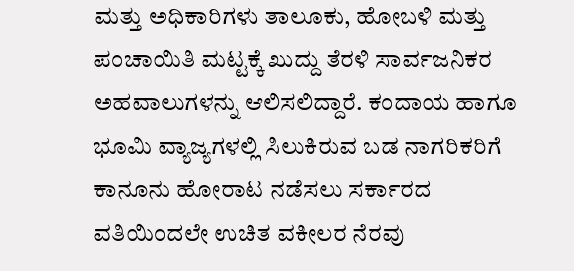ಮತ್ತು ಅಧಿಕಾರಿಗಳು ತಾಲೂಕು, ಹೋಬಳಿ ಮತ್ತು ಪಂಚಾಯಿತಿ ಮಟ್ಟಕ್ಕೆ ಖುದ್ದು ತೆರಳಿ ಸಾರ್ವಜನಿಕರ ಅಹವಾಲುಗಳನ್ನು ಆಲಿಸಲಿದ್ದಾರೆ. ಕಂದಾಯ ಹಾಗೂ ಭೂಮಿ ವ್ಯಾಜ್ಯಗಳಲ್ಲಿ ಸಿಲುಕಿರುವ ಬಡ ನಾಗರಿಕರಿಗೆ ಕಾನೂನು ಹೋರಾಟ ನಡೆಸಲು ಸರ್ಕಾರದ ವತಿಯಿಂದಲೇ ಉಚಿತ ವಕೀಲರ ನೆರವು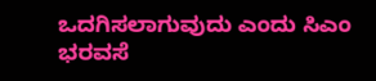ಒದಗಿಸಲಾಗುವುದು ಎಂದು ಸಿಎಂ ಭರವಸೆ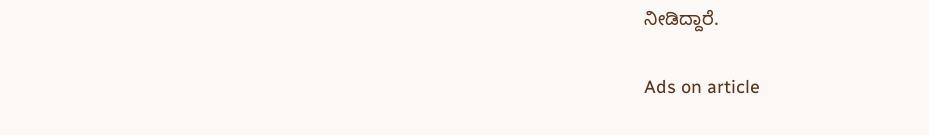ನೀಡಿದ್ದಾರೆ.

Ads on article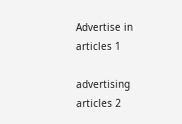Advertise in articles 1

advertising articles 2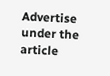Advertise under the article